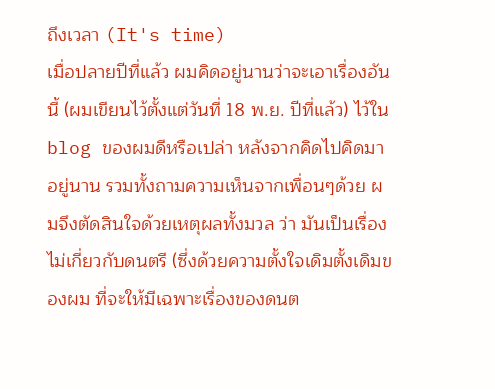ถึงเวลา (It's time)
เมื่อปลายปีที่แล้ว ผมคิดอยู่นานว่าจะเอาเรื่องอันนี้ (ผมเขียนไว้ตั้งแต่วันที่ 18 พ.ย. ปีที่แล้ว) ไว้ใน blog ของผมดีหรือเปล่า หลังจากคิดไปคิดมาอยู่นาน รวมทั้งถามความเห็นจากเพื่อนๆด้วย ผมจึงตัดสินใจด้วยเหตุผลทั้งมวล ว่า มันเป็นเรื่องไม่เกี่ยวกับดนตรี (ซึ่งด้วยความตั้งใจเดิมตั้งเดิมของผม ที่จะให้มีเฉพาะเรื่องของดนต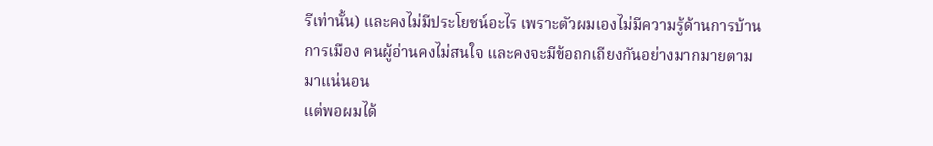รีเท่านั้น) และคงไม่มีประโยชน์อะไร เพราะตัวผมเองไม่มีความรู้ด้านการบ้านการเมือง คนผู้อ่านคงไม่สนใจ และคงจะมีข้อถกเถียงกันอย่างมากมายตามมาแน่นอน
แต่พอผมได้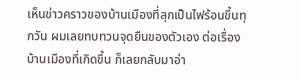เห็นข่าวคราวของบ้านเมืองที่ลุกเป็นไฟร้อนขึ้นทุกวัน ผมเลยทบทวนจุดยืนของตัวเอง ต่อเรื่องบ้านเมืองที่เกิดขึ้น ก็เลยกลับมาอ่า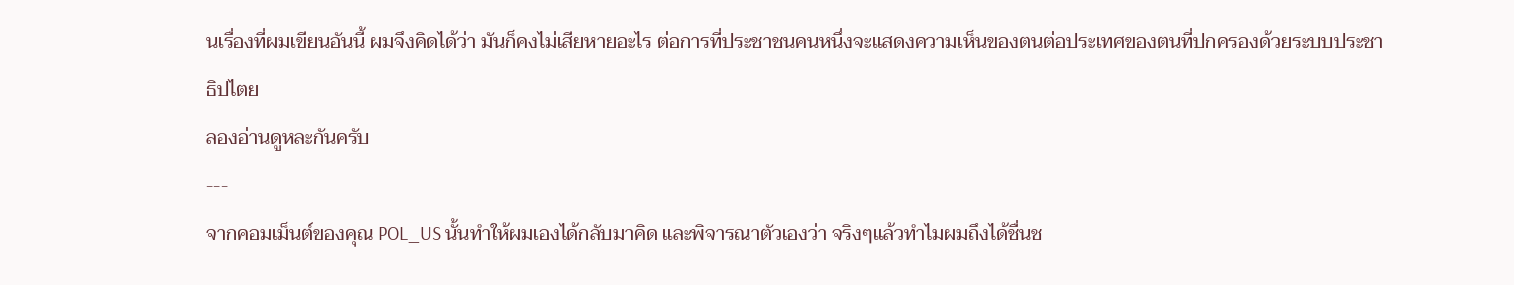นเรื่องที่ผมเขียนอันนี้ ผมจึงคิดได้ว่า มันก็คงไม่เสียหายอะไร ต่อการที่ประชาชนคนหนึ่งจะแสดงความเห็นของตนต่อประเทศของตนที่ปกครองด้วยระบบประชาธิปไตย
ลองอ่านดูหละกันครับ
---
จากคอมเม็นต์ของคุณ POL_US นั้นทำให้ผมเองได้กลับมาคิด และพิจารณาตัวเองว่า จริงๆแล้วทำไมผมถึงได้ชื่นช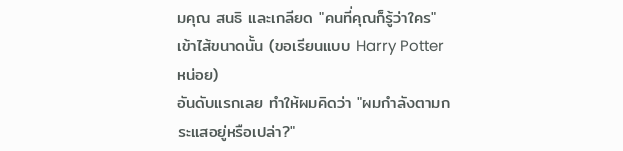มคุณ สนธิ และเกลียด "คนที่คุณก็รู้ว่าใคร" เข้าไส้ขนาดนั้น (ขอเรียนแบบ Harry Potter หน่อย)
อันดับแรกเลย ทำให้ผมคิดว่า "ผมกำลังตามกระแสอยู่หรือเปล่า?"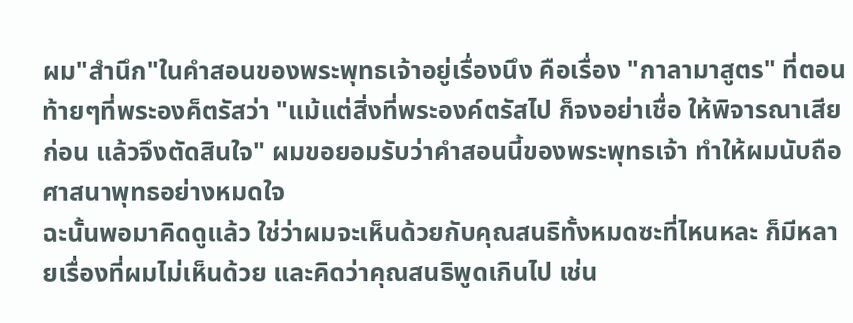ผม"สำนึก"ในคำสอนของพระพุทธเจ้าอยู่เรื่องนึง คือเรื่อง "กาลามาสูตร" ที่ตอนท้ายๆที่พระองค็ตรัสว่า "แม้แต่สิ่งที่พระองค์ตรัสไป ก็จงอย่าเชื่อ ให้พิจารณาเสียก่อน แล้วจึงตัดสินใจ" ผมขอยอมรับว่าคำสอนนี้ของพระพุทธเจ้า ทำให้ผมนับถือศาสนาพุทธอย่างหมดใจ
ฉะนั้นพอมาคิดดูแล้ว ใช่ว่าผมจะเห็นด้วยกับคุณสนธิทั้งหมดซะที่ไหนหละ ก็มีหลายเรื่องที่ผมไม่เห็นด้วย และคิดว่าคุณสนธิพูดเกินไป เช่น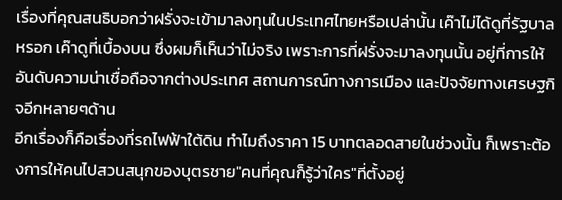เรื่องที่คุณสนธิบอกว่าฝรั่งจะเข้ามาลงทุนในประเทศไทยหรือเปล่านั้น เค๊าไม่ได้ดูที่รัฐบาลหรอก เค๊าดูที่เบื้องบน ซึ่งผมก็เห็นว่าไม่จริง เพราะการที่ฝรั่งจะมาลงทุนนั้น อยู่ที่การให้อันดับความน่าเชื่อถือจากต่างประเทศ สถานการณ์ทางการเมือง และปัจจัยทางเศรษฐกิจอีกหลายๆด้าน
อีกเรื่องก็คือเรื่องที่รถไฟฟ้าใต้ดิน ทำไมถึงราคา 15 บาทตลอดสายในช่วงนั้น ก็เพราะต้องการให้คนไปสวนสนุกของบุตรชาย"คนที่คุณก็รู้ว่าใคร"ที่ตั้งอยู่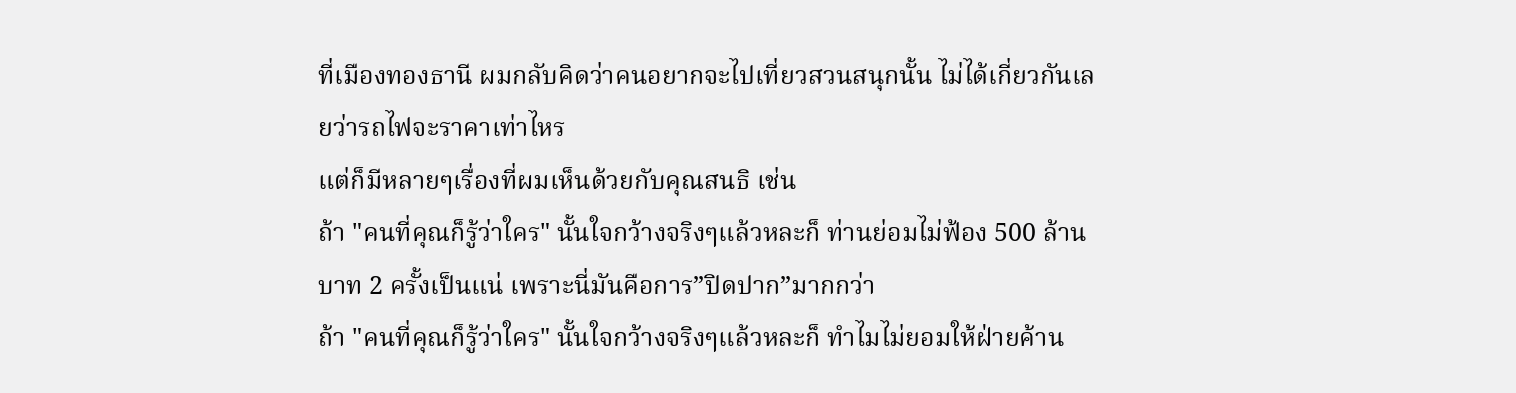ที่เมืองทองธานี ผมกลับคิดว่าคนอยากจะไปเที่ยวสวนสนุกนั้น ไม่ได้เกี่ยวกันเลยว่ารถไฟจะราคาเท่าไหร
แต่ก็มีหลายๆเรื่องที่ผมเห็นด้วยกับคุณสนธิ เช่น
ถ้า "คนที่คุณก็รู้ว่าใคร" นั้นใจกว้างจริงๆแล้วหละก็ ท่านย่อมไม่ฟ้อง 500 ล้านบาท 2 ครั้งเป็นแน่ เพราะนี่มันคือการ”ปิดปาก”มากกว่า
ถ้า "คนที่คุณก็รู้ว่าใคร" นั้นใจกว้างจริงๆแล้วหละก็ ทำไมไม่ยอมให้ฝ่ายค้าน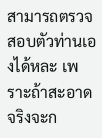สามารถตรวจสอบตัวท่านเองได้หละ เพราะถ้าสะอาดจริงจะก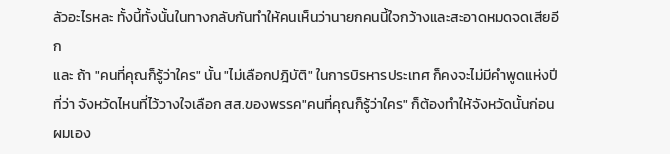ลัวอะไรหละ ทั้งนี้ทั้งนั้นในทางกลับกันทำให้คนเห็นว่านายกคนนี้ใจกว้างและสะอาดหมดจดเสียอีก
และ ถ้า "คนที่คุณก็รู้ว่าใคร" นั้น "ไม่เลือกปฎิบัติ" ในการบิรหารประเทศ ก็คงจะไม่มีคำพูดแห่งปีที่ว่า จังหวัดไหนที่ไว้วางใจเลือก สส.ของพรรค"คนที่คุณก็รู้ว่าใคร" ก็ต้องทำให้จังหวัดนั้นก่อน ผมเอง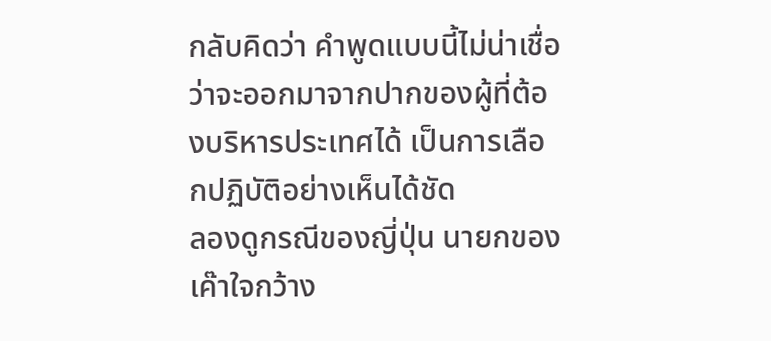กลับคิดว่า คำพูดแบบนี้ไม่น่าเชื่อว่าจะออกมาจากปากของผู้ที่ต้องบริหารประเทศได้ เป็นการเลือกปฏิบัติอย่างเห็นได้ชัด
ลองดูกรณีของญี่ปุ่น นายกของเค๊าใจกว้าง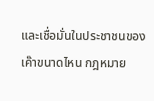และเชื่อมั่นในประชาชนของเค๊าขนาดไหน กฎหมาย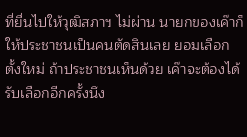ที่ยื่นไปให้วุฒิสภาฯ ไม่ผ่าน นายกของเค๊าก็ให้ประชาชนเป็นคนตัดสินเลย ยอมเลือกตั้งใหม่ ถ้าประชาชนเห็นด้วย เค๊าจะต้องได้รับเลือกอีกครั้งนึง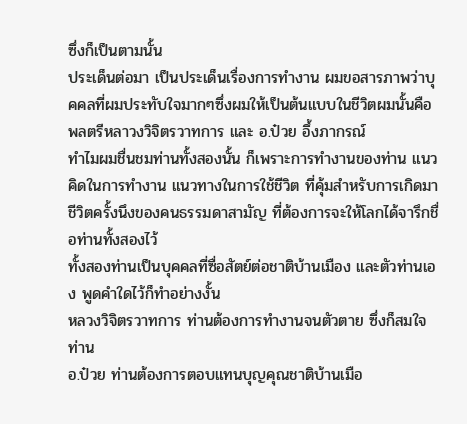ซึ่งก็เป็นตามนั้น
ประเด็นต่อมา เป็นประเด็นเรื่องการทำงาน ผมขอสารภาพว่าบุคคลที่ผมประทับใจมากๆซึ่งผมให้เป็นต้นแบบในชีวิตผมนั้นคือ พลตรีหลาวงวิจิตรวาทการ และ อ.ป๋วย อึ้งภากรณ์
ทำไมผมชื่นชมท่านทั้งสองนั้น ก็เพราะการทำงานของท่าน แนวคิดในการทำงาน แนวทางในการใช้ชีวิต ที่คุ้มสำหรับการเกิดมาชีวิตครั้งนึงของคนธรรมดาสามัญ ที่ต้องการจะให้โลกได้จารึกชื่อท่านทั้งสองไว้
ทั้งสองท่านเป็นบุคคลที่ซื่อสัตย์ต่อชาติบ้านเมือง และตัวท่านเอง พูดคำใดไว้ก็ทำอย่างงั้น
หลวงวิจิตรวาทการ ท่านต้องการทำงานจนตัวตาย ซึ่งก็สมใจท่าน
อ.ป๋วย ท่านต้องการตอบแทนบุญคุณชาติบ้านเมือ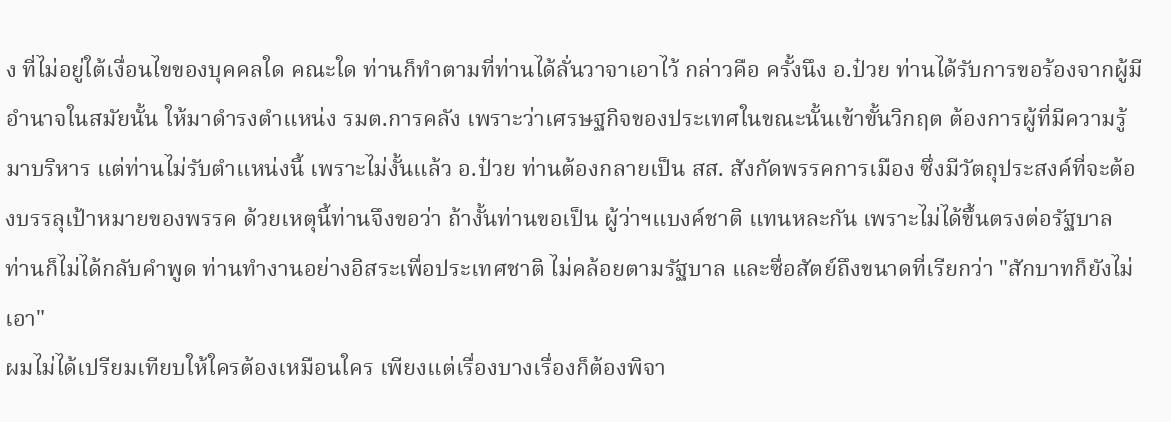ง ที่ไม่อยู่ใต้เงื่อนไขของบุคคลใด คณะใด ท่านก็ทำตามที่ท่านได้ลั่นวาจาเอาไว้ กล่าวคือ ครั้งนึง อ.ป๋วย ท่านได้รับการขอร้องจากผู้มีอำนาจในสมัยนั้น ให้มาดำรงตำแหน่ง รมต.การคลัง เพราะว่าเศรษฐกิจของประเทศในขณะนั้นเข้าขั้นวิกฤต ต้องการผู้ที่มีความรู้มาบริหาร แต่ท่านไม่รับตำแหน่งนี้ เพราะไม่งั้นแล้ว อ.ป๋วย ท่านต้องกลายเป็น สส. สังกัดพรรคการเมือง ซึ่งมีวัตถุประสงค์ที่จะต้องบรรลุเป้าหมายของพรรค ด้วยเหตุนี้ท่านจึงขอว่า ถ้างั้นท่านขอเป็น ผู้ว่าฯแบงค์ชาติ แทนหละกัน เพราะไม่ได้ขึ้นตรงต่อรัฐบาล
ท่านก็ไม่ได้กลับคำพูด ท่านทำงานอย่างอิสระเพื่อประเทศชาติ ไม่คล้อยตามรัฐบาล และซื่อสัตย์ถึงขนาดที่เรียกว่า "สักบาทก็ยังไม่เอา"
ผมไม่ได้เปรียมเทียบให้ใครต้องเหมือนใคร เพียงแต่เรื่องบางเรื่องก็ต้องพิจา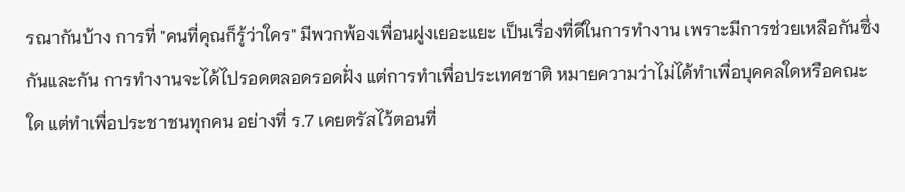รณากันบ้าง การที่ "คนที่คุณก็รู้ว่าใคร" มีพวกพ้องเพื่อนฝูงเยอะแยะ เป็นเรื่องที่ดีในการทำงาน เพราะมีการช่วยเหลือกันซึ่งกันและกัน การทำงานจะได้ไปรอดตลอดรอดฝั่ง แต่การทำเพื่อประเทศชาติ หมายความว่าไม่ได้ทำเพื่อบุคคลใดหรือคณะใด แต่ทำเพื่อประชาชนทุกคน อย่างที่ ร.7 เคยตรัสไว้ตอนที่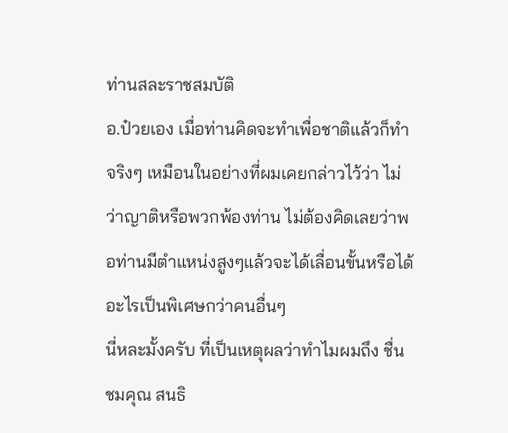ท่านสละราชสมบัติ
อ.ป๋วยเอง เมื่อท่านคิดจะทำเพื่อชาติแล้วก็ทำจริงๆ เหมือนในอย่างที่ผมเคยกล่าวไว้ว่า ไม่ว่าญาติหรือพวกพ้องท่าน ไม่ต้องคิดเลยว่าพอท่านมีตำแหน่งสูงๆแล้วจะได้เลื่อนขั้นหรือได้อะไรเป็นพิเศษกว่าคนอื่นๆ
นี่หละมั้งครับ ที่เป็นเหตุผลว่าทำไมผมถึง ชื่นชมคุณ สนธิ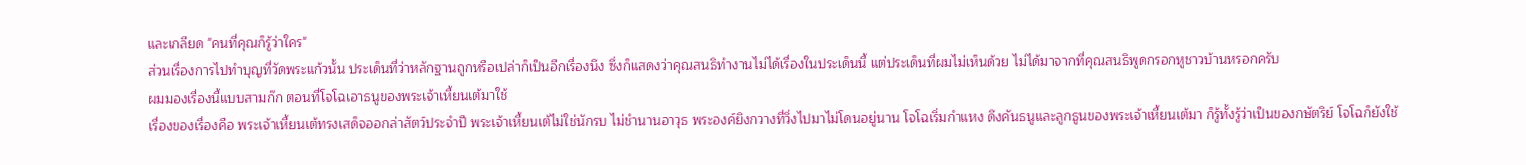และเกลียด "คนที่คุณก็รู้ว่าใคร"
ส่วนเรื่องการไปทำบุญที่วัดพระแก้วนั้น ประเด็นที่ว่าหลักฐานถูกหรือเปล่าก็เป็นอีกเรื่องนึง ซึ่งก็แสดงว่าคุณสนธิทำงานไม่ได้เรื่องในประเด็นนี้ แต่ประเด็นที่ผมไม่เห็นด้วย ไม่ได้มาจากที่คุณสนธิพูดกรอกหูชาวบ้านหรอกครับ
ผมมองเรื่องนี้แบบสามก๊ก ตอนที่โจโฉเอาธนูของพระเจ้าเหี้ยนเต้มาใช้
เรื่องของเรื่องคือ พระเจ้าเหี้ยนเต้ทรงเสด็จออกล่าสัตว์ประจำปี พระเจ้าเหี้ยนเต้ไม่ใช่นักรบ ไม่ชำนานอาวุธ พระองค์ยิงกวางที่วิ่งไปมาไม่โดนอยู่นาน โจโฉเริ่มกำแหง ดึงคันธนูและลูกธูนของพระเจ้าเหี้ยนเต้มา ก็รู้ทั้งรู้ว่าเป็นของกษัตริย์ โจโฉก็ยังใช้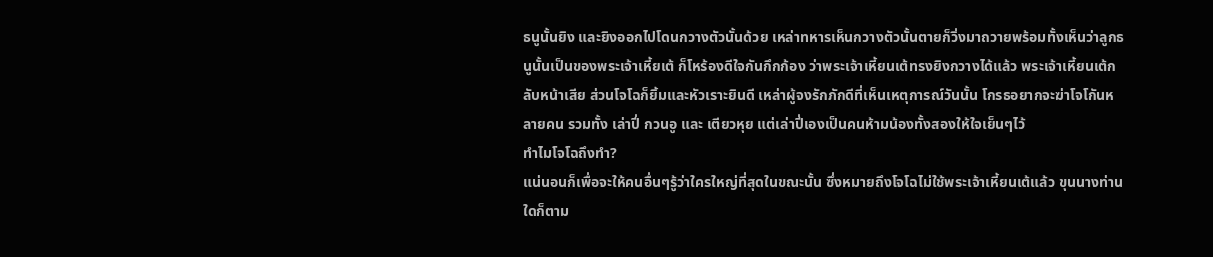ธนูนั้นยิง และยิงออกไปโดนกวางตัวนั้นด้วย เหล่าทหารเห็นกวางตัวนั้นตายก็วิ่งมาถวายพร้อมทั้งเห็นว่าลูกธนูนั้นเป็นของพระเจ้าเหี้ยเต้ ก็โหร้องดีใจกันกึกก้อง ว่าพระเจ้าเหี้ยนเต้ทรงยิงกวางได้แล้ว พระเจ้าเหี้ยนเต้กลับหน้าเสีย ส่วนโจโฉก็ยิ้มและหัวเราะยินดี เหล่าผู้จงรักภักดีที่เห็นเหตุการณ์วันนั้น โกรธอยากจะฆ่าโจโกันหลายคน รวมทั้ง เล่าปี่ กวนอู และ เตียวหุย แต่เล่าปี่เองเป็นคนห้ามน้องทั้งสองให้ใจเย็นๆไว้
ทำไมโจโฉถึงทำ?
แน่นอนก็เพื่อจะให้คนอื่นๆรู้ว่าใครใหญ่ที่สุดในขณะนั้น ซึ่งหมายถึงโจโฉไม่ใช้พระเจ้าเหี้ยนเต้แล้ว ขุนนางท่านใดก็ตาม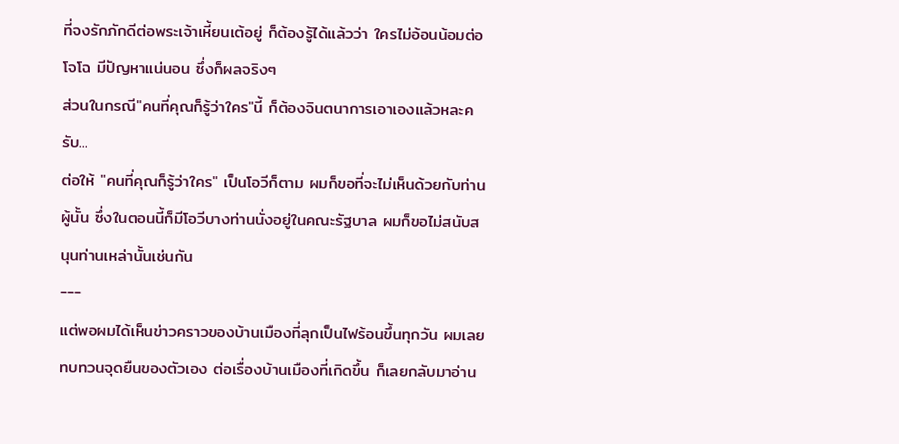ที่จงรักภักดีต่อพระเจ้าเหี้ยนเต้อยู่ ก็ต้องรู้ได้แล้วว่า ใครไม่อ้อนน้อมต่อโจโฉ มีปัญหาแน่นอน ซึ่งก็ผลจริงๆ
ส่วนในกรณี"คนที่คุณก็รู้ว่าใคร"นี้ ก็ต้องจินตนาการเอาเองแล้วหละครับ...
ต่อให้ "คนที่คุณก็รู้ว่าใคร" เป็นโอวีก็ตาม ผมก็ขอที่จะไม่เห็นด้วยกับท่านผู้นั้น ซึ่งในตอนนี้ก็มีโอวีบางท่านนั่งอยู่ในคณะรัฐบาล ผมก็ขอไม่สนับสนุนท่านเหล่านั้นเช่นกัน
---
แต่พอผมได้เห็นข่าวคราวของบ้านเมืองที่ลุกเป็นไฟร้อนขึ้นทุกวัน ผมเลยทบทวนจุดยืนของตัวเอง ต่อเรื่องบ้านเมืองที่เกิดขึ้น ก็เลยกลับมาอ่าน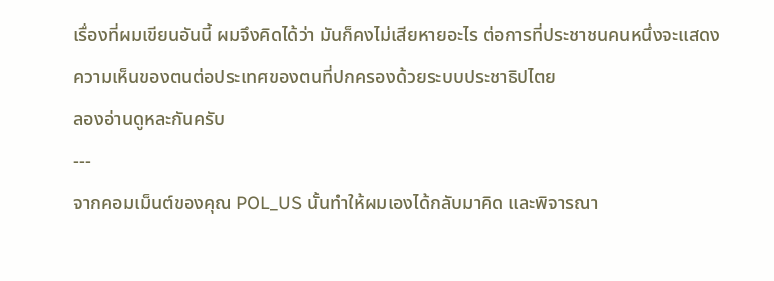เรื่องที่ผมเขียนอันนี้ ผมจึงคิดได้ว่า มันก็คงไม่เสียหายอะไร ต่อการที่ประชาชนคนหนึ่งจะแสดงความเห็นของตนต่อประเทศของตนที่ปกครองด้วยระบบประชาธิปไตย
ลองอ่านดูหละกันครับ
---
จากคอมเม็นต์ของคุณ POL_US นั้นทำให้ผมเองได้กลับมาคิด และพิจารณา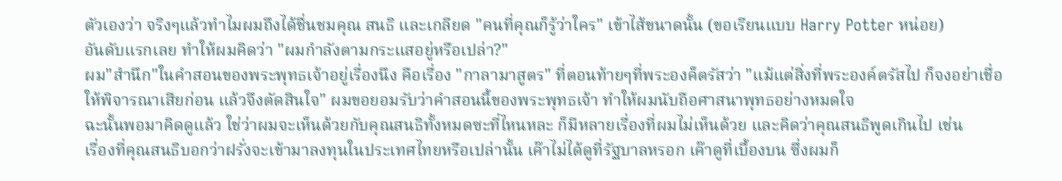ตัวเองว่า จริงๆแล้วทำไมผมถึงได้ชื่นชมคุณ สนธิ และเกลียด "คนที่คุณก็รู้ว่าใคร" เข้าไส้ขนาดนั้น (ขอเรียนแบบ Harry Potter หน่อย)
อันดับแรกเลย ทำให้ผมคิดว่า "ผมกำลังตามกระแสอยู่หรือเปล่า?"
ผม"สำนึก"ในคำสอนของพระพุทธเจ้าอยู่เรื่องนึง คือเรื่อง "กาลามาสูตร" ที่ตอนท้ายๆที่พระองค็ตรัสว่า "แม้แต่สิ่งที่พระองค์ตรัสไป ก็จงอย่าเชื่อ ให้พิจารณาเสียก่อน แล้วจึงตัดสินใจ" ผมขอยอมรับว่าคำสอนนี้ของพระพุทธเจ้า ทำให้ผมนับถือศาสนาพุทธอย่างหมดใจ
ฉะนั้นพอมาคิดดูแล้ว ใช่ว่าผมจะเห็นด้วยกับคุณสนธิทั้งหมดซะที่ไหนหละ ก็มีหลายเรื่องที่ผมไม่เห็นด้วย และคิดว่าคุณสนธิพูดเกินไป เช่น
เรื่องที่คุณสนธิบอกว่าฝรั่งจะเข้ามาลงทุนในประเทศไทยหรือเปล่านั้น เค๊าไม่ได้ดูที่รัฐบาลหรอก เค๊าดูที่เบื้องบน ซึ่งผมก็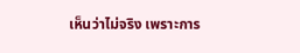เห็นว่าไม่จริง เพราะการ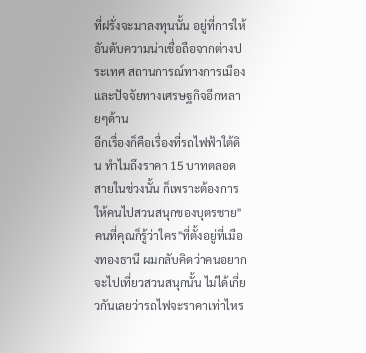ที่ฝรั่งจะมาลงทุนนั้น อยู่ที่การให้อันดับความน่าเชื่อถือจากต่างประเทศ สถานการณ์ทางการเมือง และปัจจัยทางเศรษฐกิจอีกหลายๆด้าน
อีกเรื่องก็คือเรื่องที่รถไฟฟ้าใต้ดิน ทำไมถึงราคา 15 บาทตลอดสายในช่วงนั้น ก็เพราะต้องการให้คนไปสวนสนุกของบุตรชาย"คนที่คุณก็รู้ว่าใคร"ที่ตั้งอยู่ที่เมืองทองธานี ผมกลับคิดว่าคนอยากจะไปเที่ยวสวนสนุกนั้น ไม่ได้เกี่ยวกันเลยว่ารถไฟจะราคาเท่าไหร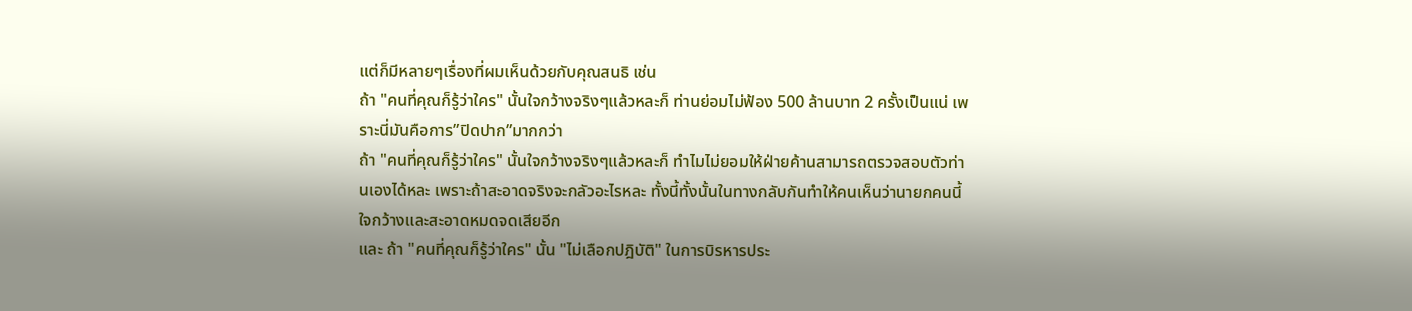แต่ก็มีหลายๆเรื่องที่ผมเห็นด้วยกับคุณสนธิ เช่น
ถ้า "คนที่คุณก็รู้ว่าใคร" นั้นใจกว้างจริงๆแล้วหละก็ ท่านย่อมไม่ฟ้อง 500 ล้านบาท 2 ครั้งเป็นแน่ เพราะนี่มันคือการ”ปิดปาก”มากกว่า
ถ้า "คนที่คุณก็รู้ว่าใคร" นั้นใจกว้างจริงๆแล้วหละก็ ทำไมไม่ยอมให้ฝ่ายค้านสามารถตรวจสอบตัวท่านเองได้หละ เพราะถ้าสะอาดจริงจะกลัวอะไรหละ ทั้งนี้ทั้งนั้นในทางกลับกันทำให้คนเห็นว่านายกคนนี้ใจกว้างและสะอาดหมดจดเสียอีก
และ ถ้า "คนที่คุณก็รู้ว่าใคร" นั้น "ไม่เลือกปฎิบัติ" ในการบิรหารประ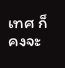เทศ ก็คงจะ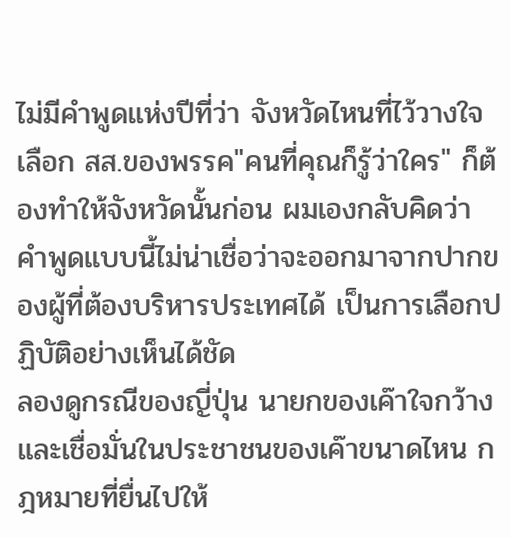ไม่มีคำพูดแห่งปีที่ว่า จังหวัดไหนที่ไว้วางใจเลือก สส.ของพรรค"คนที่คุณก็รู้ว่าใคร" ก็ต้องทำให้จังหวัดนั้นก่อน ผมเองกลับคิดว่า คำพูดแบบนี้ไม่น่าเชื่อว่าจะออกมาจากปากของผู้ที่ต้องบริหารประเทศได้ เป็นการเลือกปฏิบัติอย่างเห็นได้ชัด
ลองดูกรณีของญี่ปุ่น นายกของเค๊าใจกว้างและเชื่อมั่นในประชาชนของเค๊าขนาดไหน กฎหมายที่ยื่นไปให้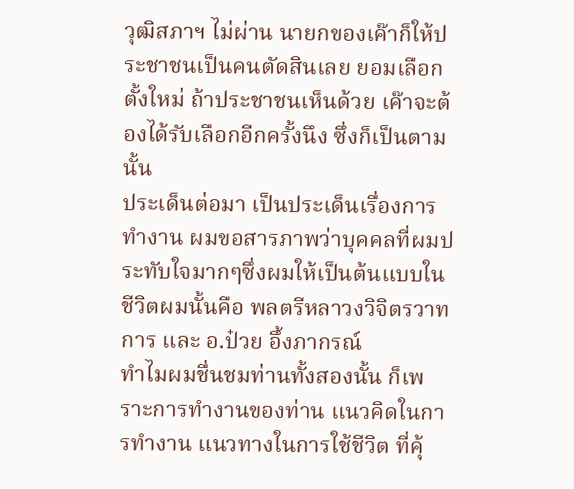วุฒิสภาฯ ไม่ผ่าน นายกของเค๊าก็ให้ประชาชนเป็นคนตัดสินเลย ยอมเลือกตั้งใหม่ ถ้าประชาชนเห็นด้วย เค๊าจะต้องได้รับเลือกอีกครั้งนึง ซึ่งก็เป็นตามนั้น
ประเด็นต่อมา เป็นประเด็นเรื่องการทำงาน ผมขอสารภาพว่าบุคคลที่ผมประทับใจมากๆซึ่งผมให้เป็นต้นแบบในชีวิตผมนั้นคือ พลตรีหลาวงวิจิตรวาทการ และ อ.ป๋วย อึ้งภากรณ์
ทำไมผมชื่นชมท่านทั้งสองนั้น ก็เพราะการทำงานของท่าน แนวคิดในการทำงาน แนวทางในการใช้ชีวิต ที่คุ้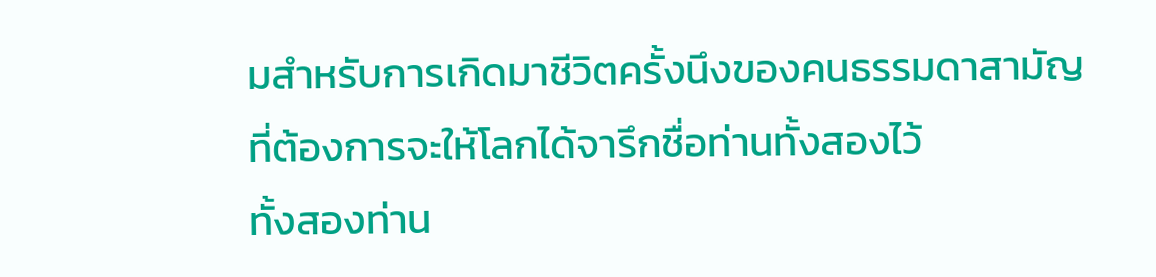มสำหรับการเกิดมาชีวิตครั้งนึงของคนธรรมดาสามัญ ที่ต้องการจะให้โลกได้จารึกชื่อท่านทั้งสองไว้
ทั้งสองท่าน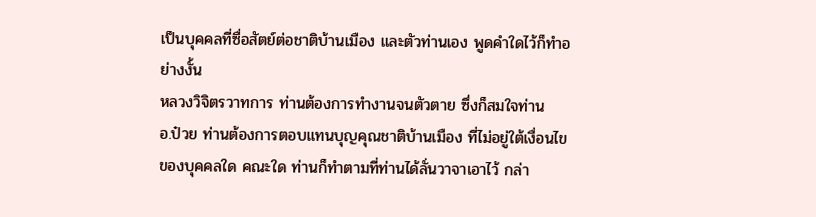เป็นบุคคลที่ซื่อสัตย์ต่อชาติบ้านเมือง และตัวท่านเอง พูดคำใดไว้ก็ทำอย่างงั้น
หลวงวิจิตรวาทการ ท่านต้องการทำงานจนตัวตาย ซึ่งก็สมใจท่าน
อ.ป๋วย ท่านต้องการตอบแทนบุญคุณชาติบ้านเมือง ที่ไม่อยู่ใต้เงื่อนไขของบุคคลใด คณะใด ท่านก็ทำตามที่ท่านได้ลั่นวาจาเอาไว้ กล่า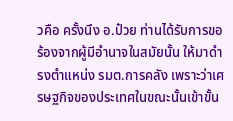วคือ ครั้งนึง อ.ป๋วย ท่านได้รับการขอร้องจากผู้มีอำนาจในสมัยนั้น ให้มาดำรงตำแหน่ง รมต.การคลัง เพราะว่าเศรษฐกิจของประเทศในขณะนั้นเข้าขั้น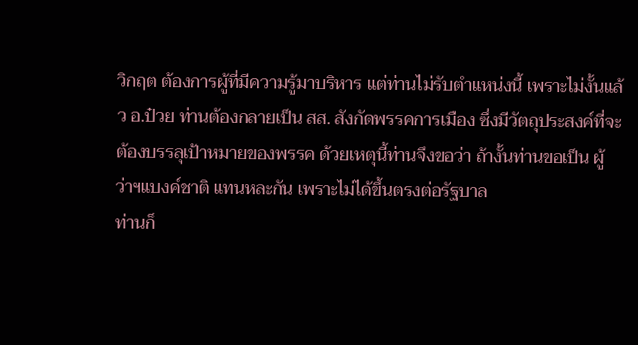วิกฤต ต้องการผู้ที่มีความรู้มาบริหาร แต่ท่านไม่รับตำแหน่งนี้ เพราะไม่งั้นแล้ว อ.ป๋วย ท่านต้องกลายเป็น สส. สังกัดพรรคการเมือง ซึ่งมีวัตถุประสงค์ที่จะต้องบรรลุเป้าหมายของพรรค ด้วยเหตุนี้ท่านจึงขอว่า ถ้างั้นท่านขอเป็น ผู้ว่าฯแบงค์ชาติ แทนหละกัน เพราะไม่ได้ขึ้นตรงต่อรัฐบาล
ท่านก็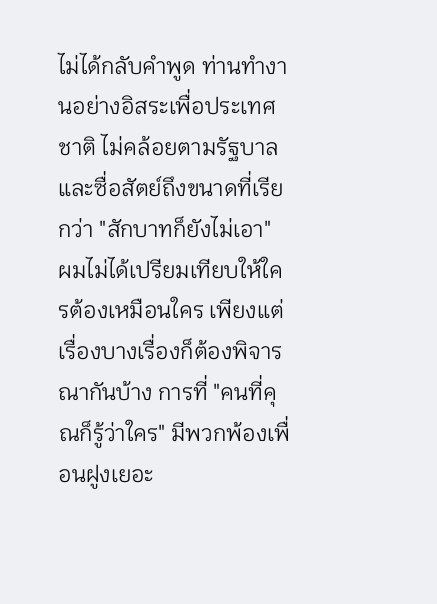ไม่ได้กลับคำพูด ท่านทำงานอย่างอิสระเพื่อประเทศชาติ ไม่คล้อยตามรัฐบาล และซื่อสัตย์ถึงขนาดที่เรียกว่า "สักบาทก็ยังไม่เอา"
ผมไม่ได้เปรียมเทียบให้ใครต้องเหมือนใคร เพียงแต่เรื่องบางเรื่องก็ต้องพิจารณากันบ้าง การที่ "คนที่คุณก็รู้ว่าใคร" มีพวกพ้องเพื่อนฝูงเยอะ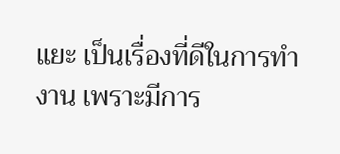แยะ เป็นเรื่องที่ดีในการทำงาน เพราะมีการ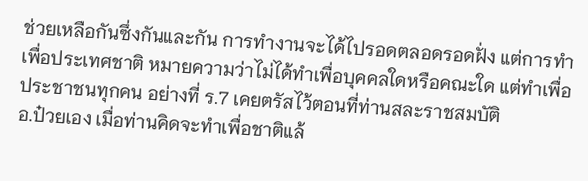ช่วยเหลือกันซึ่งกันและกัน การทำงานจะได้ไปรอดตลอดรอดฝั่ง แต่การทำเพื่อประเทศชาติ หมายความว่าไม่ได้ทำเพื่อบุคคลใดหรือคณะใด แต่ทำเพื่อประชาชนทุกคน อย่างที่ ร.7 เคยตรัสไว้ตอนที่ท่านสละราชสมบัติ
อ.ป๋วยเอง เมื่อท่านคิดจะทำเพื่อชาติแล้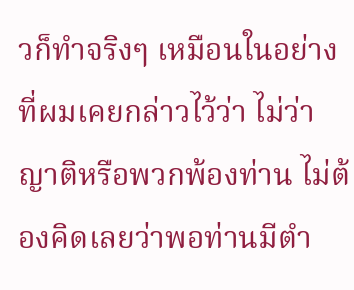วก็ทำจริงๆ เหมือนในอย่างที่ผมเคยกล่าวไว้ว่า ไม่ว่าญาติหรือพวกพ้องท่าน ไม่ต้องคิดเลยว่าพอท่านมีตำ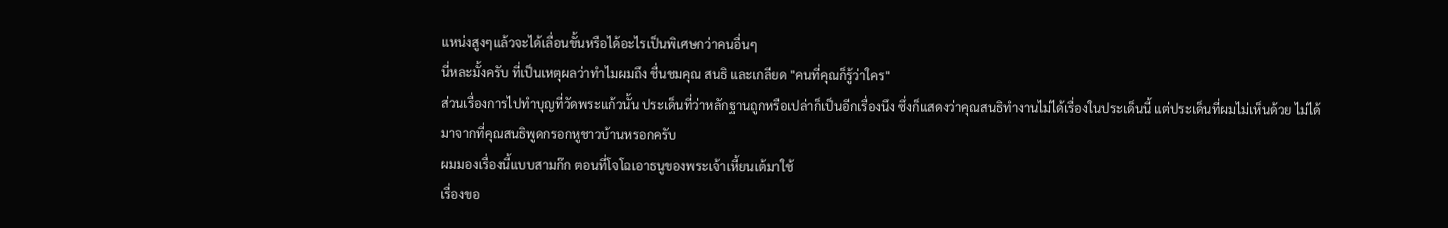แหน่งสูงๆแล้วจะได้เลื่อนขั้นหรือได้อะไรเป็นพิเศษกว่าคนอื่นๆ
นี่หละมั้งครับ ที่เป็นเหตุผลว่าทำไมผมถึง ชื่นชมคุณ สนธิ และเกลียด "คนที่คุณก็รู้ว่าใคร"
ส่วนเรื่องการไปทำบุญที่วัดพระแก้วนั้น ประเด็นที่ว่าหลักฐานถูกหรือเปล่าก็เป็นอีกเรื่องนึง ซึ่งก็แสดงว่าคุณสนธิทำงานไม่ได้เรื่องในประเด็นนี้ แต่ประเด็นที่ผมไม่เห็นด้วย ไม่ได้มาจากที่คุณสนธิพูดกรอกหูชาวบ้านหรอกครับ
ผมมองเรื่องนี้แบบสามก๊ก ตอนที่โจโฉเอาธนูของพระเจ้าเหี้ยนเต้มาใช้
เรื่องขอ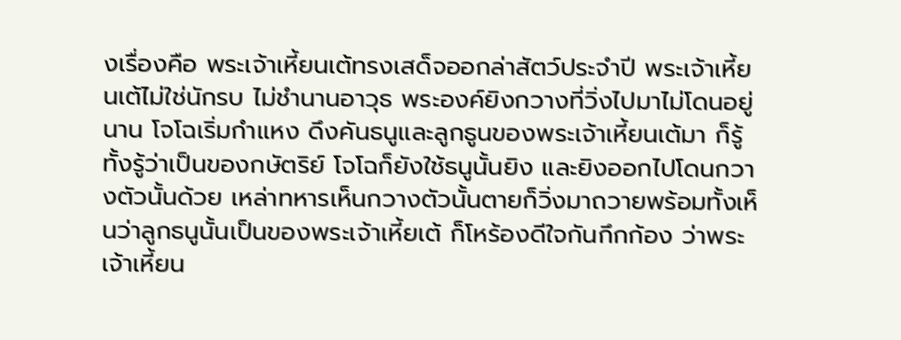งเรื่องคือ พระเจ้าเหี้ยนเต้ทรงเสด็จออกล่าสัตว์ประจำปี พระเจ้าเหี้ยนเต้ไม่ใช่นักรบ ไม่ชำนานอาวุธ พระองค์ยิงกวางที่วิ่งไปมาไม่โดนอยู่นาน โจโฉเริ่มกำแหง ดึงคันธนูและลูกธูนของพระเจ้าเหี้ยนเต้มา ก็รู้ทั้งรู้ว่าเป็นของกษัตริย์ โจโฉก็ยังใช้ธนูนั้นยิง และยิงออกไปโดนกวางตัวนั้นด้วย เหล่าทหารเห็นกวางตัวนั้นตายก็วิ่งมาถวายพร้อมทั้งเห็นว่าลูกธนูนั้นเป็นของพระเจ้าเหี้ยเต้ ก็โหร้องดีใจกันกึกก้อง ว่าพระเจ้าเหี้ยน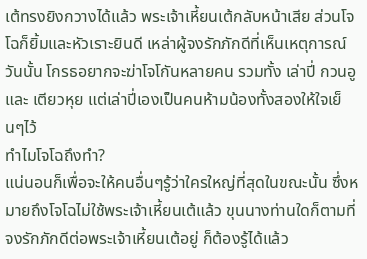เต้ทรงยิงกวางได้แล้ว พระเจ้าเหี้ยนเต้กลับหน้าเสีย ส่วนโจโฉก็ยิ้มและหัวเราะยินดี เหล่าผู้จงรักภักดีที่เห็นเหตุการณ์วันนั้น โกรธอยากจะฆ่าโจโกันหลายคน รวมทั้ง เล่าปี่ กวนอู และ เตียวหุย แต่เล่าปี่เองเป็นคนห้ามน้องทั้งสองให้ใจเย็นๆไว้
ทำไมโจโฉถึงทำ?
แน่นอนก็เพื่อจะให้คนอื่นๆรู้ว่าใครใหญ่ที่สุดในขณะนั้น ซึ่งหมายถึงโจโฉไม่ใช้พระเจ้าเหี้ยนเต้แล้ว ขุนนางท่านใดก็ตามที่จงรักภักดีต่อพระเจ้าเหี้ยนเต้อยู่ ก็ต้องรู้ได้แล้ว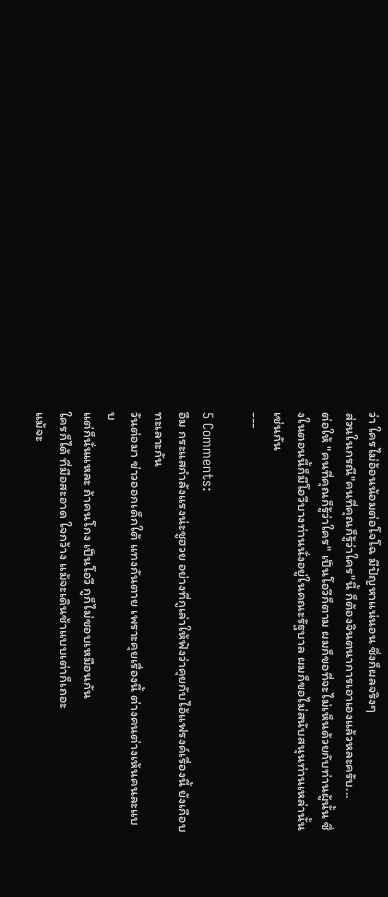ว่า ใครไม่อ้อนน้อมต่อโจโฉ มีปัญหาแน่นอน ซึ่งก็ผลจริงๆ
ส่วนในกรณี"คนที่คุณก็รู้ว่าใคร"นี้ ก็ต้องจินตนาการเอาเองแล้วหละครับ...
ต่อให้ "คนที่คุณก็รู้ว่าใคร" เป็นโอวีก็ตาม ผมก็ขอที่จะไม่เห็นด้วยกับท่านผู้นั้น ซึ่งในตอนนี้ก็มีโอวีบางท่านนั่งอยู่ในคณะรัฐบาล ผมก็ขอไม่สนับสนุนท่านเหล่านั้นเช่นกัน
---

5 Comments:
อืม กระแสกำลังแรงน่ะชูฮวย อย่างที่กูเล่าให้ฟังว่าคุยกับไอ้แฟรงค์เรื่องนี้ ยังเกือบทะเลาะกัน
วันต่อมา ข่าวออกเด็กใต้ แทงกันตาย เพราะคุยเรื่องนี้ ต่างคนต่างเห้นคนละแบบ
แต่ก็นั่นแหละ ถ้าคนโกง เป็นโอวี กูก็ไม่ชอบเหมือนกัน
ใครก็ได้ ที่มือสะอาด ใจกว้าง แม้จะเดินช้าแบบเต่าก็เถอะ
แม้จะ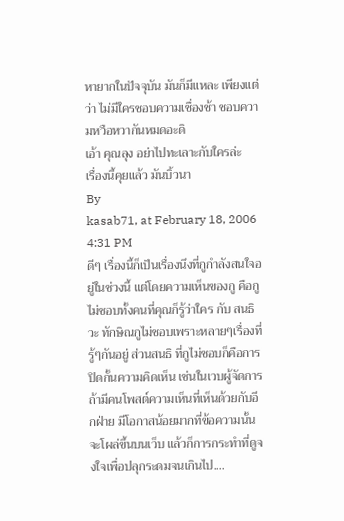หายากในปัจจุบัน มันก็มีแหละ เพียงแต่ว่า ไม่มีใครชอบความเชื่องช้า ชอบความหวือหวากันหมดอะดิ
เอ้า คุณลุง อย่าไปทะเลาะกับใครล่ะ
เรื่องนี้คุยแล้ว มันบิ้วนา
By
kasab71, at February 18, 2006 4:31 PM
ดีๆ เรื่องนี้ก็เป็นเรื่องนึงที่กูกำลังสนใจอยู่ในช่วงนี้ แต่โดยความเห็นของกู คือกูไม่ชอบทั้งคนที่คุณก็รู้ว่าใคร กับ สนธิวะ ทักษิณกูไม่ชอบเพราะหลายๆเรื่องที่รู้ๆกันอยู่ ส่วนสนธิ ที่กูไม่ชอบก็คือการปิดกั้นความคิดเห็น เช่นในเวบผู้จัดการ ถ้ามีคนโพสต์ความเห็นที่เห็นด้วยกับอีกฝ่าย มีโอกาสน้อยมากที่ข้อความนั้นจะโผล่ขึ้นบนเว็บ แล้วก็การกระทำที่ดูจงใจเพื่อปลุกระดมจนเกินไป....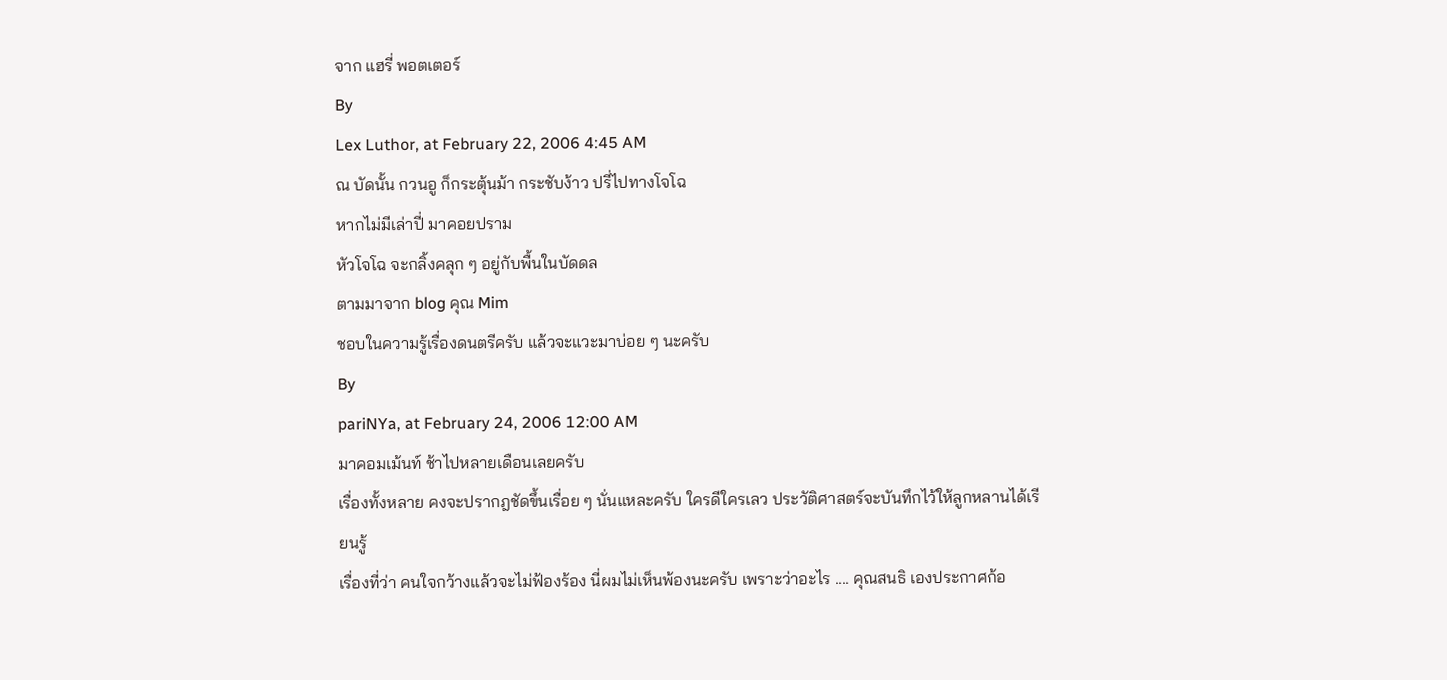จาก แฮรี่ พอตเตอร์
By
Lex Luthor, at February 22, 2006 4:45 AM
ณ บัดนั้น กวนอู ก็กระตุ้นม้า กระชับง้าว ปรี่ไปทางโจโฉ
หากไม่มีเล่าปี่ มาคอยปราม
หัวโจโฉ จะกลิ้งคลุก ๆ อยู่กับพื้นในบัดดล
ตามมาจาก blog คุณ Mim
ชอบในความรู้เรื่องดนตรีครับ แล้วจะแวะมาบ่อย ๆ นะครับ
By
pariNYa, at February 24, 2006 12:00 AM
มาคอมเม้นท์ ช้าไปหลายเดือนเลยครับ
เรื่องทั้งหลาย คงจะปรากฎชัดขึ้นเรื่อย ๆ นั่นแหละครับ ใครดีใครเลว ประวัติศาสตร์จะบันทึกไว้ให้ลูกหลานได้เรียนรู้
เรื่องที่ว่า คนใจกว้างแล้วจะไม่ฟ้องร้อง นี่ผมไม่เห็นพ้องนะครับ เพราะว่าอะไร .... คุณสนธิ เองประกาศก้อ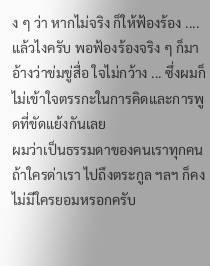ง ๆ ว่า หากไม่จริง ก็ให้ฟ้องร้อง .... แล้วไงครับ พอฟ้องร้องจริง ๆ ก็มาอ้างว่าข่มขู่สื่อ ใจไม่กว้าง ... ซึ่งผมก็ไม่เข้าใจตรรกะในการคิดและการพูดที่ขัดแย้งกันเลย
ผมว่าเป็นธรรมดาของคนเราทุกคน ถ้าใครด่าเรา ไปถึงตระกูล ฯลฯ ก็คงไม่มีใครยอมหรอกครับ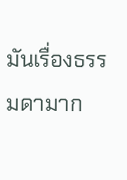มันเรื่องธรรมดามาก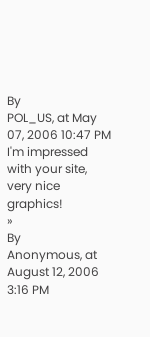By
POL_US, at May 07, 2006 10:47 PM
I'm impressed with your site, very nice graphics!
»
By
Anonymous, at August 12, 2006 3:16 PM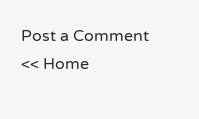Post a Comment
<< Home